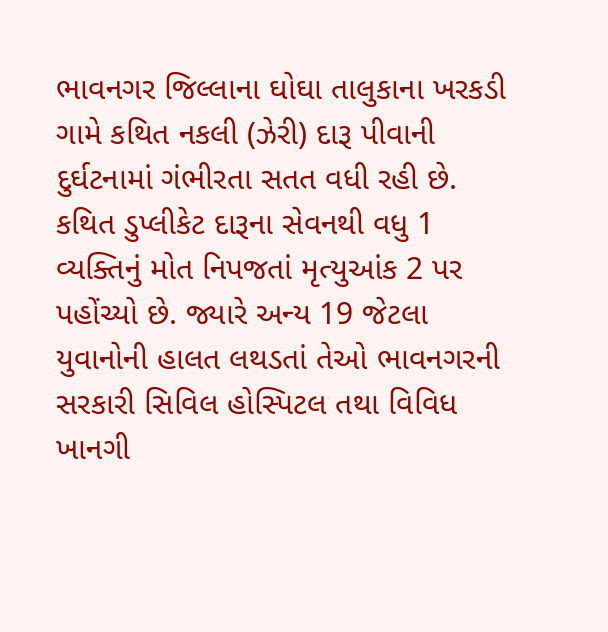ભાવનગર જિલ્લાના ઘોઘા તાલુકાના ખરકડી ગામે કથિત નકલી (ઝેરી) દારૂ પીવાની દુર્ઘટનામાં ગંભીરતા સતત વધી રહી છે. કથિત ડુપ્લીકેટ દારૂના સેવનથી વધુ 1 વ્યક્તિનું મોત નિપજતાં મૃત્યુઆંક 2 પર પહોંચ્યો છે. જ્યારે અન્ય 19 જેટલા યુવાનોની હાલત લથડતાં તેઓ ભાવનગરની સરકારી સિવિલ હોસ્પિટલ તથા વિવિધ ખાનગી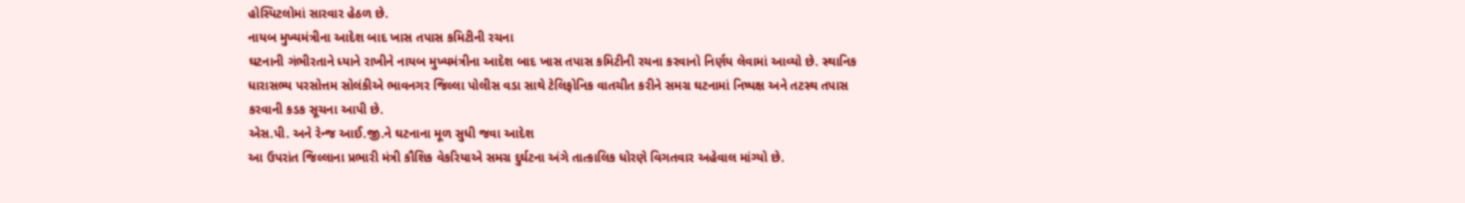હોસ્પિટલોમાં સારવાર હેઠળ છે.
નાયબ મુખ્યમંત્રીના આદેશ બાદ ખાસ તપાસ કમિટીની રચના
ઘટનાની ગંભીરતાને ધ્યાને રાખીને નાયબ મુખ્યમંત્રીના આદેશ બાદ ખાસ તપાસ કમિટીની રચના કરવાનો નિર્ણય લેવામાં આવ્યો છે. સ્થાનિક ધારાસભ્ય પરસોત્તમ સોલંકીએ ભાવનગર જિલ્લા પોલીસ વડા સાથે ટેલિફોનિક વાતચીત કરીને સમગ્ર ઘટનામાં નિષ્પક્ષ અને તટસ્થ તપાસ કરવાની કડક સૂચના આપી છે.
એસ.પી. અને રેન્જ આઈ.જી.ને ઘટનાના મૂળ સુધી જવા આદેશ
આ ઉપરાંત જિલ્લાના પ્રભારી મંત્રી કૌશિક વેકરિયાએ સમગ્ર દુર્ઘટના અંગે તાત્કાલિક ધોરણે વિગતવાર અહેવાલ માંગ્યો છે.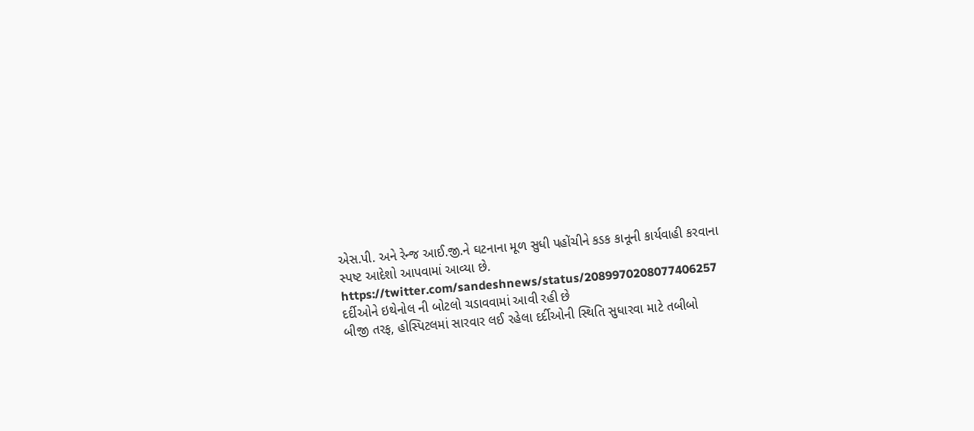એસ.પી. અને રેન્જ આઈ.જી.ને ઘટનાના મૂળ સુધી પહોંચીને કડક કાનૂની કાર્યવાહી કરવાના સ્પષ્ટ આદેશો આપવામાં આવ્યા છે.
https://twitter.com/sandeshnews/status/2089970208077406257
દર્દીઓને ઇથેનોલ ની બોટલો ચડાવવામાં આવી રહી છે
બીજી તરફ, હોસ્પિટલમાં સારવાર લઈ રહેલા દર્દીઓની સ્થિતિ સુધારવા માટે તબીબો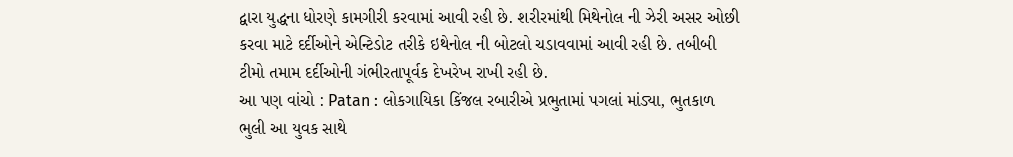દ્વારા યુદ્ધના ધોરણે કામગીરી કરવામાં આવી રહી છે. શરીરમાંથી મિથેનોલ ની ઝેરી અસર ઓછી કરવા માટે દર્દીઓને એન્ટિડોટ તરીકે ઇથેનોલ ની બોટલો ચડાવવામાં આવી રહી છે. તબીબી ટીમો તમામ દર્દીઓની ગંભીરતાપૂર્વક દેખરેખ રાખી રહી છે.
આ પણ વાંચો : Patan : લોકગાયિકા કિંજલ રબારીએ પ્રભુતામાં પગલાં માંડ્યા, ભુતકાળ ભુલી આ યુવક સાથે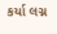કર્યા લગ્ન